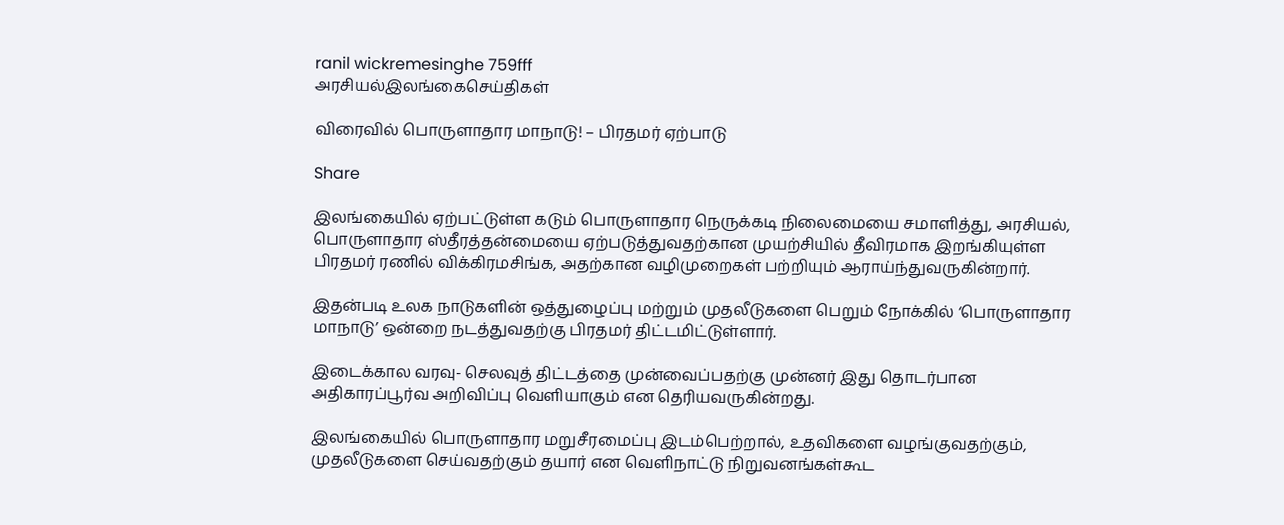ranil wickremesinghe 759fff
அரசியல்இலங்கைசெய்திகள்

விரைவில் பொருளாதார மாநாடு! – பிரதமர் ஏற்பாடு

Share

இலங்கையில் ஏற்பட்டுள்ள கடும் பொருளாதார நெருக்கடி நிலைமையை சமாளித்து, அரசியல், பொருளாதார ஸ்தீரத்தன்மையை ஏற்படுத்துவதற்கான முயற்சியில் தீவிரமாக இறங்கியுள்ள பிரதமர் ரணில் விக்கிரமசிங்க, அதற்கான வழிமுறைகள் பற்றியும் ஆராய்ந்துவருகின்றார்.

இதன்படி உலக நாடுகளின் ஒத்துழைப்பு மற்றும் முதலீடுகளை பெறும் நோக்கில் ‘பொருளாதார மாநாடு’ ஒன்றை நடத்துவதற்கு பிரதமர் திட்டமிட்டுள்ளார்.

இடைக்கால வரவு- செலவுத் திட்டத்தை முன்வைப்பதற்கு முன்னர் இது தொடர்பான அதிகாரப்பூர்வ அறிவிப்பு வெளியாகும் என தெரியவருகின்றது.

இலங்கையில் பொருளாதார மறுசீரமைப்பு இடம்பெற்றால், உதவிகளை வழங்குவதற்கும், முதலீடுகளை செய்வதற்கும் தயார் என வெளிநாட்டு நிறுவனங்கள்கூட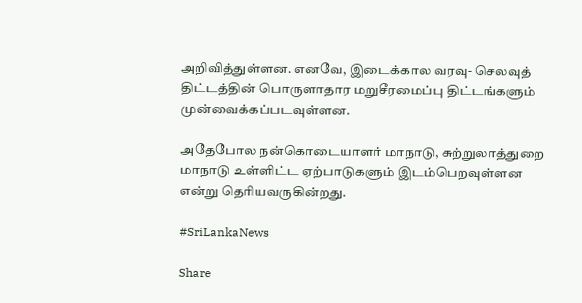அறிவித்துள்ளன. எனவே, இடைக்கால வரவு- செலவுத் திட்டத்தின் பொருளாதார மறுசீரமைப்பு திட்டங்களும் முன்வைக்கப்படவுள்ளன.

அதேபோல நன்கொடையாளர் மாநாடு, சுற்றுலாத்துறை மாநாடு உள்ளிட்ட ஏற்பாடுகளும் இடம்பெறவுள்ளன என்று தெரியவருகின்றது.

#SriLankaNews

Share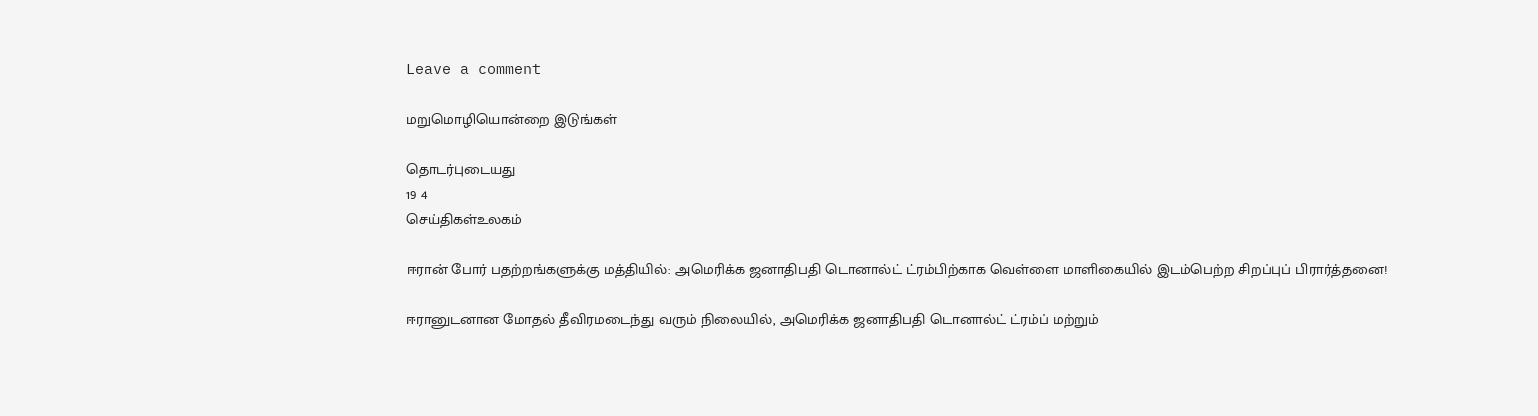Leave a comment

மறுமொழியொன்றை இடுங்கள்

தொடர்புடையது
19 4
செய்திகள்உலகம்

ஈரான் போர் பதற்றங்களுக்கு மத்தியில்: அமெரிக்க ஜனாதிபதி டொனால்ட் ட்ரம்பிற்காக வெள்ளை மாளிகையில் இடம்பெற்ற சிறப்புப் பிரார்த்தனை!

ஈரானுடனான மோதல் தீவிரமடைந்து வரும் நிலையில், அமெரிக்க ஜனாதிபதி டொனால்ட் ட்ரம்ப் மற்றும்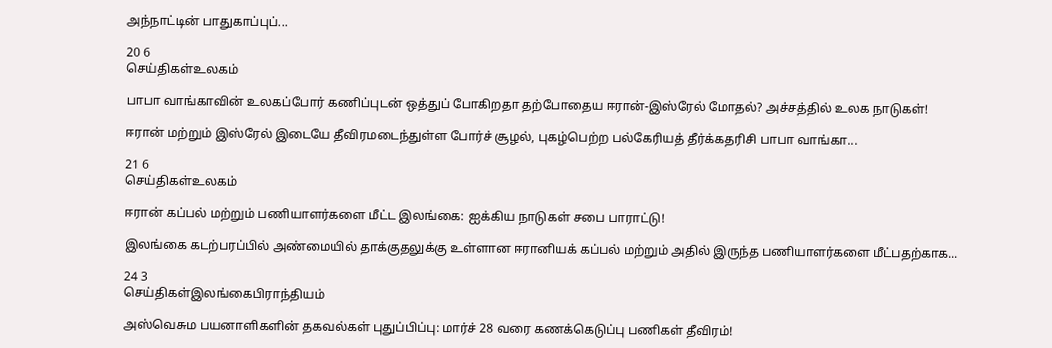அந்நாட்டின் பாதுகாப்புப்...

20 6
செய்திகள்உலகம்

பாபா வாங்காவின் உலகப்போர் கணிப்புடன் ஒத்துப் போகிறதா தற்போதைய ஈரான்-இஸ்ரேல் மோதல்? அச்சத்தில் உலக நாடுகள்!

ஈரான் மற்றும் இஸ்ரேல் இடையே தீவிரமடைந்துள்ள போர்ச் சூழல், புகழ்பெற்ற பல்கேரியத் தீர்க்கதரிசி பாபா வாங்கா...

21 6
செய்திகள்உலகம்

ஈரான் கப்பல் மற்றும் பணியாளர்களை மீட்ட இலங்கை: ஐக்கிய நாடுகள் சபை பாராட்டு!

இலங்கை கடற்பரப்பில் அண்மையில் தாக்குதலுக்கு உள்ளான ஈரானியக் கப்பல் மற்றும் அதில் இருந்த பணியாளர்களை மீட்பதற்காக...

24 3
செய்திகள்இலங்கைபிராந்தியம்

அஸ்வெசும பயனாளிகளின் தகவல்கள் புதுப்பிப்பு: மார்ச் 28 வரை கணக்கெடுப்பு பணிகள் தீவிரம்!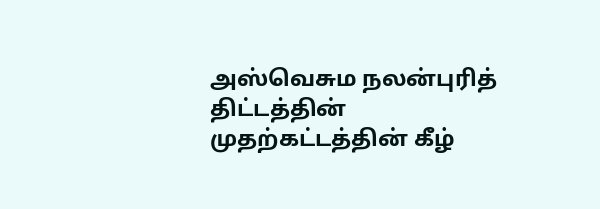அஸ்வெசும நலன்புரித் திட்டத்தின் முதற்கட்டத்தின் கீழ்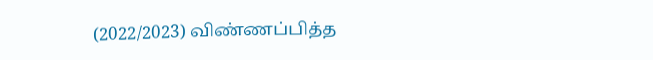(2022/2023) விண்ணப்பித்த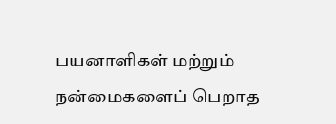பயனாளிகள் மற்றும் நன்மைகளைப் பெறாத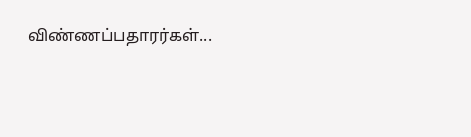விண்ணப்பதாரர்கள்...